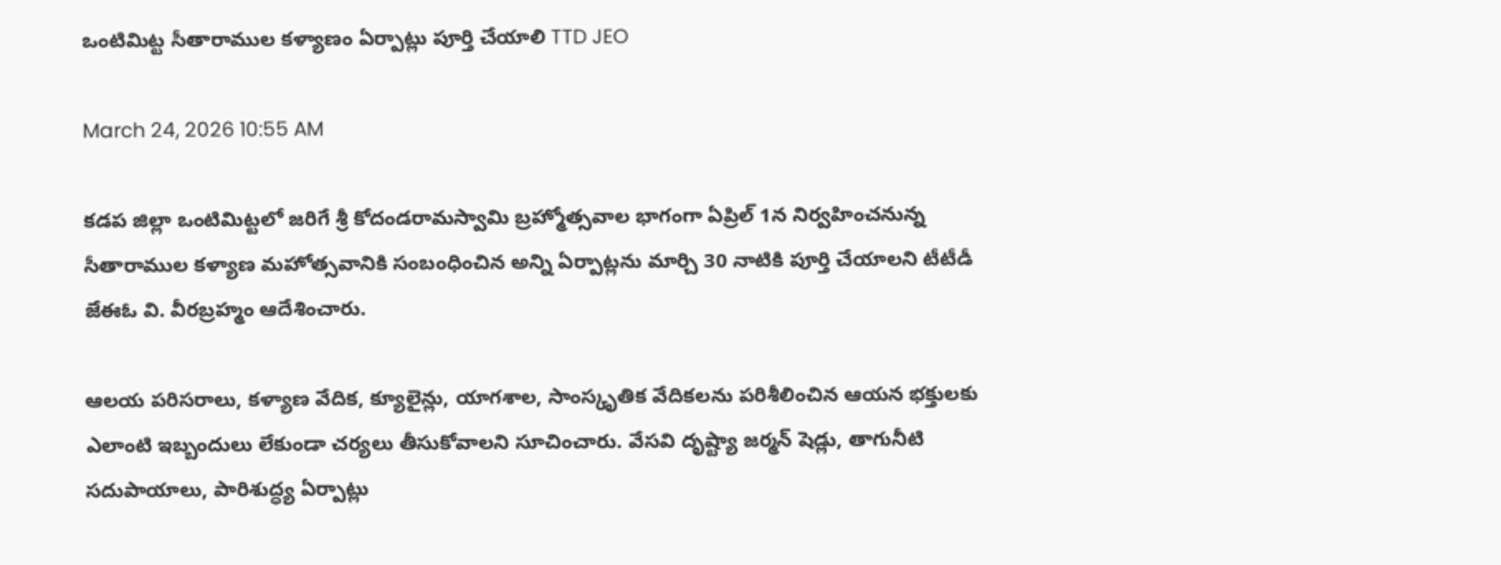ఒంటిమిట్ట సీతారాముల కళ్యాణం ఏర్పాట్లు పూర్తి చేయాలి TTD JEO

March 24, 2026 10:55 AM

కడప జిల్లా ఒంటిమిట్టలో జరిగే శ్రీ కోదండరామస్వామి బ్రహ్మోత్సవాల భాగంగా ఏప్రిల్ 1న నిర్వహించనున్న సీతారాముల కళ్యాణ మహోత్సవానికి సంబంధించిన అన్ని ఏర్పాట్లను మార్చి 30 నాటికి పూర్తి చేయాలని టీటీడీ జేఈఓ వి. వీరబ్రహ్మం ఆదేశించారు.

ఆలయ పరిసరాలు, కళ్యాణ వేదిక, క్యూలైన్లు, యాగశాల, సాంస్కృతిక వేదికలను పరిశీలించిన ఆయన భక్తులకు ఎలాంటి ఇబ్బందులు లేకుండా చర్యలు తీసుకోవాలని సూచించారు. వేసవి దృష్ట్యా జర్మన్ షెడ్లు, తాగునీటి సదుపాయాలు, పారిశుద్ధ్య ఏర్పాట్లు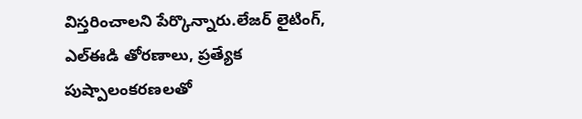విస్తరించాలని పేర్కొన్నారు.లేజర్ లైటింగ్, ఎల్ఈడి తోరణాలు, ప్రత్యేక పుష్పాలంకరణలతో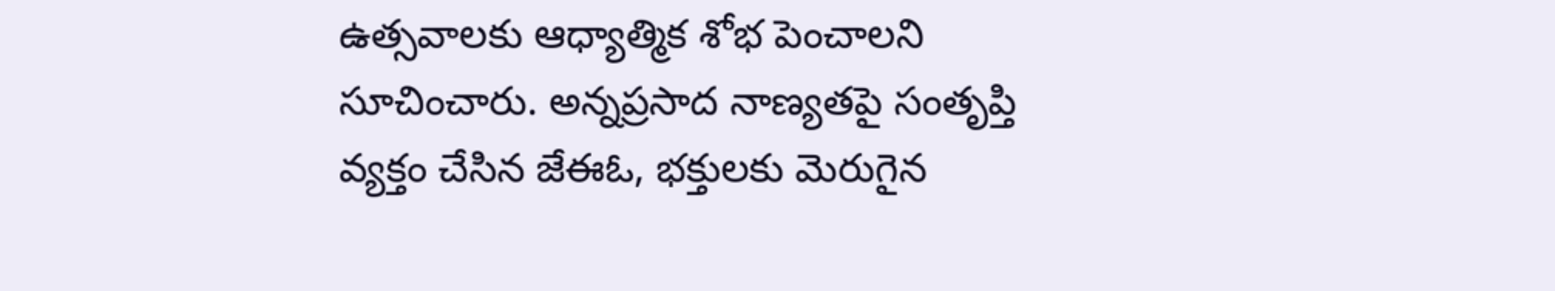ఉత్సవాలకు ఆధ్యాత్మిక శోభ పెంచాలని సూచించారు. అన్నప్రసాద నాణ్యతపై సంతృప్తి వ్యక్తం చేసిన జేఈఓ, భక్తులకు మెరుగైన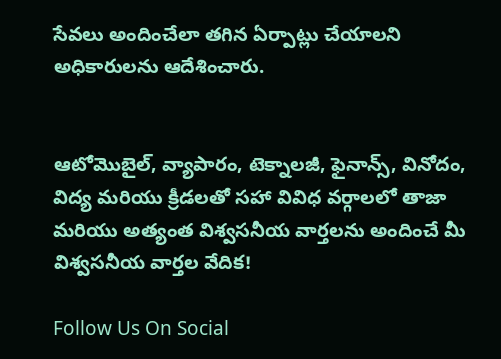సేవలు అందించేలా తగిన ఏర్పాట్లు చేయాలని అధికారులను ఆదేశించారు.


ఆటోమొబైల్, వ్యాపారం, టెక్నాలజీ, ఫైనాన్స్, వినోదం, విద్య మరియు క్రీడలతో సహా వివిధ వర్గాలలో తాజా మరియు అత్యంత విశ్వసనీయ వార్తలను అందించే మీ విశ్వసనీయ వార్తల వేదిక!

Follow Us On Social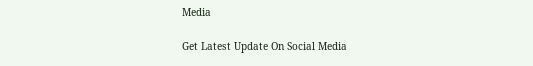Media

Get Latest Update On Social Media